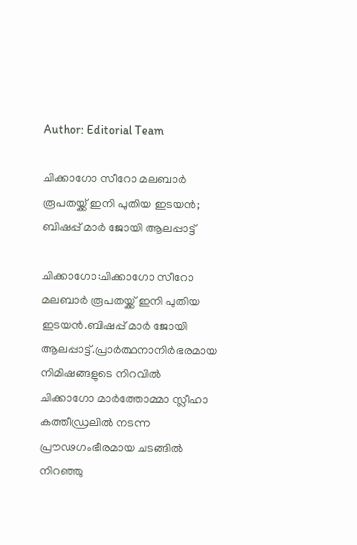Author: Editorial Team

ചിക്കാഗോ സീറോ മലബാർ രൂപതയ്ക്ക് ഇനി പുതിയ ഇടയൻ; ബിഷപ്പ് മാർ ജോയി ആലപ്പാട്ട്

ചിക്കാഗോ:ചിക്കാഗോ സീറോ മലബാർ രൂപതയ്ക്ക് ഇനി പുതിയ ഇടയൻ.ബിഷപ്പ് മാർ ജോയി ആലപ്പാട്ട്.പ്രാർത്ഥനാനിർഭരമായ നിമിഷങ്ങളുടെ നിറവിൽ ചിക്കാഗോ മാർത്തോമ്മാ സ്ലീഹാ കത്തീഡ്രലിൽ നടന്ന പ്രൗഢഗംഭീരമായ ചടങ്ങിൽ നിറഞ്ഞു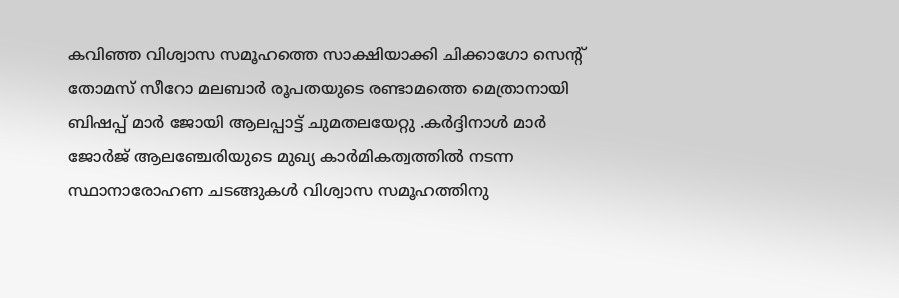കവിഞ്ഞ വിശ്വാസ സമൂഹത്തെ സാക്ഷിയാക്കി ചിക്കാഗോ സെന്റ് തോമസ് സീറോ മലബാർ രൂപതയുടെ രണ്ടാമത്തെ മെത്രാനായി ബിഷപ്പ് മാർ ജോയി ആലപ്പാട്ട് ചുമതലയേറ്റു .കർദ്ദിനാൾ മാർ ജോർജ് ആലഞ്ചേരിയുടെ മുഖ്യ കാർമികത്വത്തിൽ നടന്ന സ്ഥാനാരോഹണ ചടങ്ങുകൾ വിശ്വാസ സമൂഹത്തിനു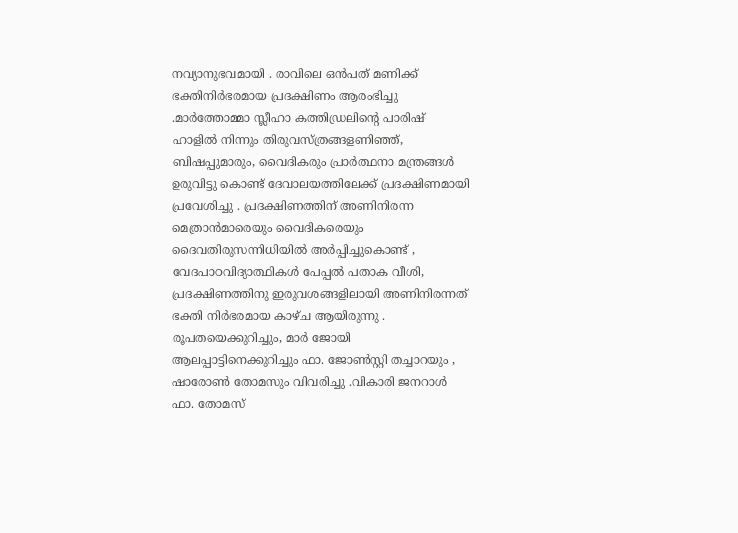നവ്യാനുഭവമായി . രാവിലെ ഒൻപത് മണിക്ക് ഭക്തിനിർഭരമായ പ്രദക്ഷിണം ആരംഭിച്ചു .മാർത്തോമ്മാ സ്ലീഹാ കത്തിഡ്രലിന്റെ പാരിഷ് ഹാളിൽ നിന്നും തിരുവസ്ത്രങ്ങളണിഞ്ഞ്, ബിഷപ്പുമാരും, വൈദികരും പ്രാർത്ഥനാ മന്ത്രങ്ങൾ ഉരുവിട്ടു കൊണ്ട് ദേവാലയത്തിലേക്ക് പ്രദക്ഷിണമായി പ്രവേശിച്ചു . പ്രദക്ഷിണത്തിന് അണിനിരന്ന മെത്രാൻമാരെയും വൈദികരെയും ദൈവതിരുസന്നിധിയിൽ അർപ്പിച്ചുകൊണ്ട് , വേദപാഠവിദ്യാത്ഥികൾ പേപ്പൽ പതാക വീശി, പ്രദക്ഷിണത്തിനു ഇരുവശങ്ങളിലായി അണിനിരന്നത് ഭക്തി നിർഭരമായ കാഴ്ച ആയിരുന്നു . രൂപതയെക്കുറിച്ചും, മാർ ജോയി ആലപ്പാട്ടിനെക്കുറിച്ചും ഫാ. ജോൺസ്റ്റി തച്ചാറയും , ഷാരോൺ തോമസും വിവരിച്ചു .വികാരി ജനറാൾ ഫാ. തോമസ്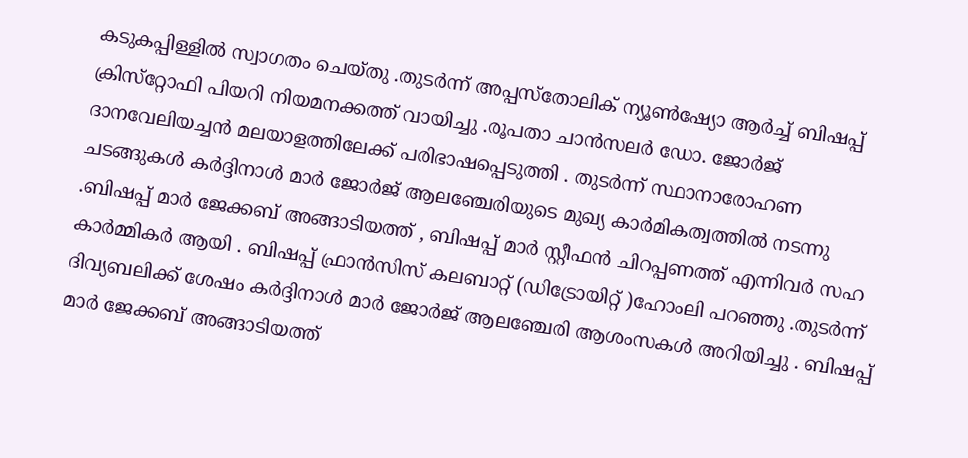കടുകപ്പിള്ളിൽ സ്വാഗതം ചെയ്തു .തുടർന്ന് അപ്പസ്‌തോലിക് ന്യൂൺഷ്യോ ആർച്ച് ബിഷപ്പ് ക്രിസ്‌റ്റോഫി പിയറി നിയമനക്കത്ത് വായിച്ചു .രൂപതാ ചാൻസലർ ഡോ. ജോർജ് ദാനവേലിയച്ചൻ മലയാളത്തിലേക്ക് പരിഭാഷപ്പെടുത്തി . തുടർന്ന് സ്ഥാനാരോഹണ ചടങ്ങുകൾ കർദ്ദിനാൾ മാർ ജോർജ് ആലഞ്ചേരിയുടെ മുഖ്യ കാർമികത്വത്തിൽ നടന്നു .ബിഷപ്പ് മാർ ജേക്കബ് അങ്ങാടിയത്ത് , ബിഷപ്പ് മാർ സ്റ്റീഫൻ ചിറപ്പണത്ത് എന്നിവർ സഹ കാർമ്മികർ ആയി . ബിഷപ്പ് ഫ്രാൻസിസ് കലബാറ്റ് (ഡിട്രോയിറ്റ്‌ )ഹോംലി പറഞ്ഞു .തുടർന്ന് ദിവ്യബലിക്ക് ശേഷം കർദ്ദിനാൾ മാർ ജോർജ് ആലഞ്ചേരി ആശംസകൾ അറിയിച്ചു . ബിഷപ്പ് മാർ ജേക്കബ് അങ്ങാടിയത്ത്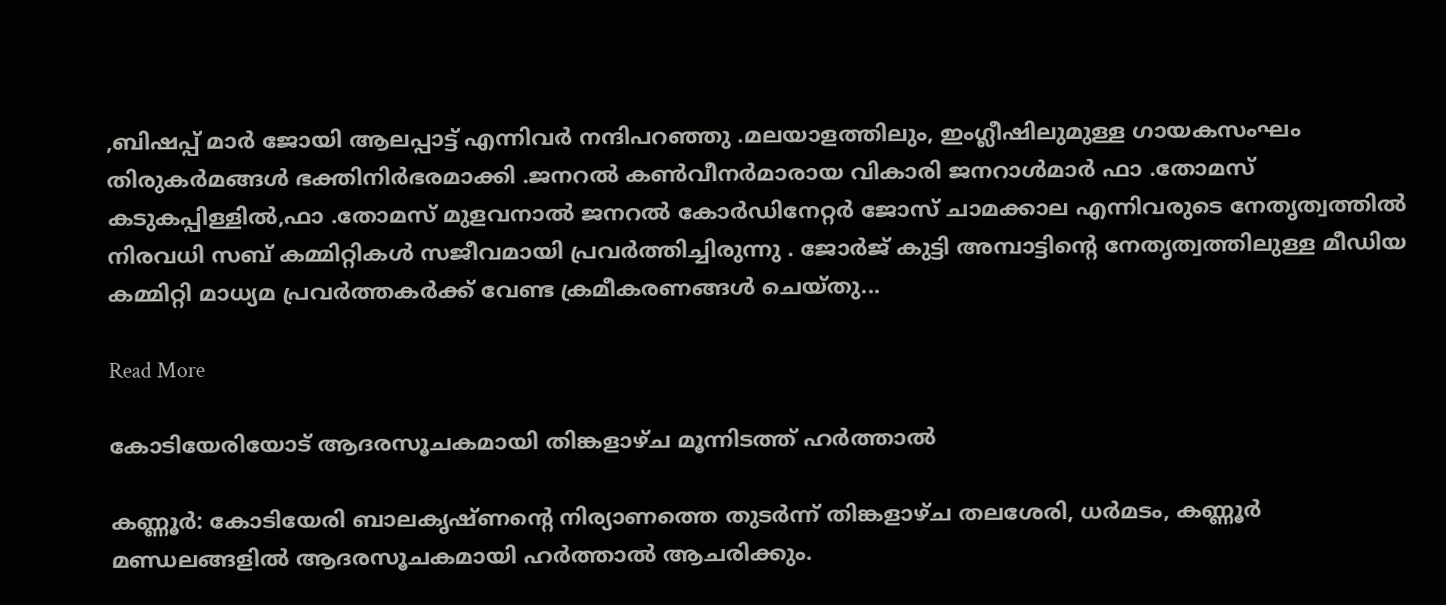,ബിഷപ്പ് മാർ ജോയി ആലപ്പാട്ട് എന്നിവർ നന്ദിപറഞ്ഞു .മലയാളത്തിലും, ഇംഗ്ലീഷിലുമുള്ള ഗായകസംഘം തിരുകർമങ്ങൾ ഭക്തിനിർഭരമാക്കി .ജനറൽ കൺവീനർമാരായ വികാരി ജനറാൾമാർ ഫാ .തോമസ് കടുകപ്പിള്ളിൽ,ഫാ .തോമസ് മുളവനാൽ ജനറൽ കോർഡിനേറ്റർ ജോസ് ചാമക്കാല എന്നിവരുടെ നേതൃത്വത്തിൽ നിരവധി സബ് കമ്മിറ്റികൾ സജീവമായി പ്രവർത്തിച്ചിരുന്നു . ജോർജ് കുട്ടി അമ്പാട്ടിന്റെ നേതൃത്വത്തിലുള്ള മീഡിയ കമ്മിറ്റി മാധ്യമ പ്രവർത്തകർക്ക് വേണ്ട ക്രമീകരണങ്ങൾ ചെയ്തു...

Read More

കോടിയേരിയോട് ആദരസൂചകമായി തിങ്കളാഴ്ച മൂന്നിടത്ത് ഹർത്താൽ

കണ്ണൂർ: കോടിയേരി ബാലകൃഷ്ണന്‍റെ നിര്യാണത്തെ തുടർന്ന് തിങ്കളാഴ്ച തലശേരി, ധർമടം, കണ്ണൂർ മണ്ഡലങ്ങളിൽ ആദരസൂചകമായി ഹർത്താൽ ആചരിക്കും.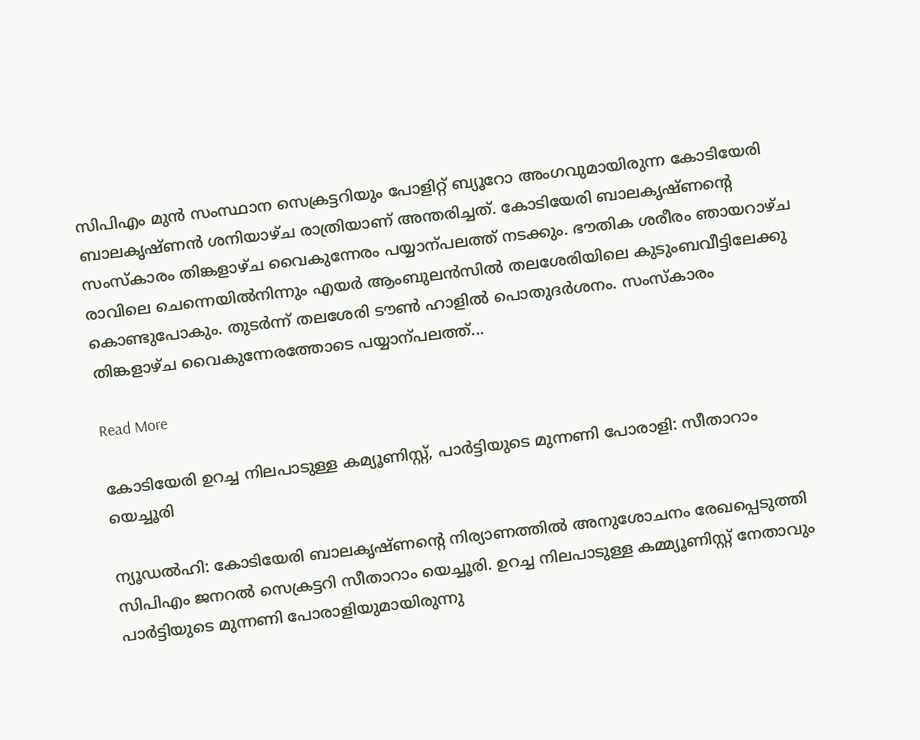സിപിഎം മുൻ സംസ്ഥാന സെക്രട്ടറിയും പോളിറ്റ് ബ്യൂറോ അംഗവുമായിരുന്ന കോടിയേരി ബാലകൃഷ്ണൻ ശനിയാഴ്ച രാത്രിയാണ് അന്തരിച്ചത്. കോടിയേരി ബാലകൃഷ്ണന്‍റെ സംസ്കാരം തിങ്കളാഴ്ച വൈകുന്നേരം പയ്യാന്പലത്ത് നടക്കും. ഭൗതിക ശരീരം ഞായറാഴ്ച രാവിലെ ചെന്നെയിൽനിന്നും എയർ ആംബുലൻസിൽ തലശേരിയിലെ കുടുംബവീട്ടിലേക്കു കൊണ്ടുപോകും. തുടർന്ന് തലശേരി ടൗണ്‍ ഹാളിൽ പൊതുദർശനം. സംസ്കാരം തിങ്കളാഴ്ച വൈകുന്നേരത്തോടെ പയ്യാന്പലത്ത്...

Read More

കോടിയേരി ഉറച്ച നിലപാടുള്ള കമ്യൂണിസ്റ്റ്, പാര്‍ട്ടിയുടെ മുന്നണി പോരാളി: സീതാറാം യെച്ചൂരി

ന്യൂഡൽഹി: കോടിയേരി ബാലകൃഷ്ണന്‍റെ നിര്യാണത്തില്‍ അനുശോചനം രേഖപ്പെടുത്തി സിപിഎം ജനറല്‍ സെക്രട്ടറി സീതാറാം യെച്ചൂരി. ഉറച്ച നിലപാടുള്ള കമ്മ്യൂണിസ്റ്റ് നേതാവും പാര്‍ട്ടിയുടെ മുന്നണി പോരാളിയുമായിരുന്നു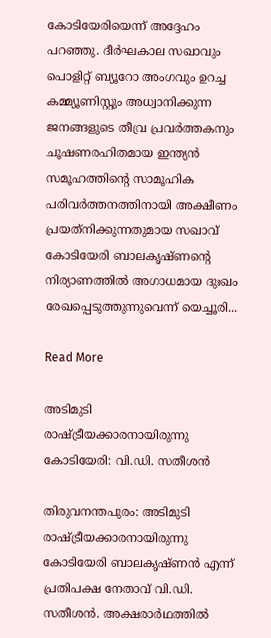കോടിയേരിയെന്ന് അദ്ദേഹം പറഞ്ഞു. ദീര്‍ഘകാല സഖാവും പൊളിറ്റ് ബ്യൂറോ അംഗവും ഉറച്ച കമ്മ്യൂണിസ്റ്റും അധ്വാനിക്കുന്ന ജനങ്ങളുടെ തീവ്ര പ്രവര്‍ത്തകനും ചൂഷണരഹിതമായ ഇന്ത്യന്‍ സമൂഹത്തിന്‍റെ സാമൂഹിക പരിവര്‍ത്തനത്തിനായി അക്ഷീണം പ്രയത്‌നിക്കുന്നതുമായ സഖാവ് കോടിയേരി ബാലകൃഷ്ണന്‍റെ നിര്യാണത്തില്‍ അഗാധമായ ദുഃഖം രേഖപ്പെടുത്തുന്നുവെന്ന് യെച്ചൂരി...

Read More

അടിമുടി രാഷ്ട്രീയക്കാരനായിരുന്നു കോടിയേരി: വി.ഡി. സതീശൻ

തിരുവനന്തപുരം: അടിമുടി രാഷ്ട്രീയക്കാരനായിരുന്നു കോടിയേരി ബാലകൃഷ്ണന്‍ എന്ന് പ്രതിപക്ഷ നേതാവ് വി.ഡി. സതീശൻ. അക്ഷരാര്‍ഥത്തില്‍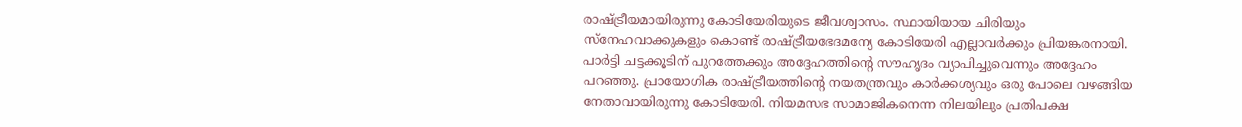രാഷ്ട്രീയമായിരുന്നു കോടിയേരിയുടെ ജീവശ്വാസം. സ്ഥായിയായ ചിരിയും സ്‌നേഹവാക്കുകളും കൊണ്ട് രാഷ്ട്രീയഭേദമന്യേ കോടിയേരി എല്ലാവര്‍ക്കും പ്രിയങ്കരനായി. പാര്‍ട്ടി ചട്ടക്കൂടിന് പുറത്തേക്കും അദ്ദേഹത്തിന്‍റെ സൗഹൃദം വ്യാപിച്ചുവെന്നും അദ്ദേഹം പറഞ്ഞു. പ്രായോഗിക രാഷ്ട്രീയത്തിന്‍റെ നയതന്ത്രവും കാര്‍ക്കശ്യവും ഒരു പോലെ വഴങ്ങിയ നേതാവായിരുന്നു കോടിയേരി. നിയമസഭ സാമാജികനെന്ന നിലയിലും പ്രതിപക്ഷ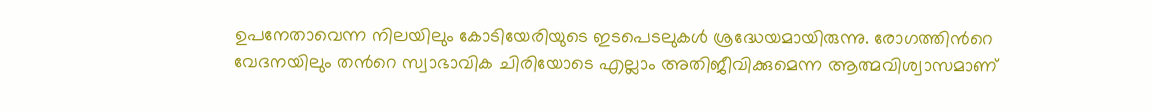ഉപനേതാവെന്ന നിലയിലും കോടിയേരിയുടെ ഇടപെടലുകള്‍ ശ്രദ്ധേയമായിരുന്നു. രോഗത്തിന്‍റെ വേദനയിലും തന്‍റെ സ്വാഭാവിക ചിരിയോടെ എല്ലാം അതിജീവിക്കുമെന്ന ആത്മവിശ്വാസമാണ്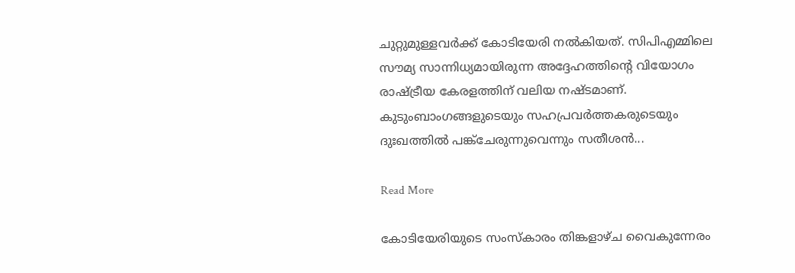ചുറ്റുമുള്ളവര്‍ക്ക് കോടിയേരി നല്‍കിയത്. സിപിഎമ്മിലെ സൗമ്യ സാന്നിധ്യമായിരുന്ന അദ്ദേഹത്തിന്‍റെ വിയോഗം രാഷ്ട്രീയ കേരളത്തിന് വലിയ നഷ്ടമാണ്. കുടുംബാംഗങ്ങളുടെയും സഹപ്രവര്‍ത്തകരുടെയും ദുഃഖത്തില്‍ പങ്ക്‌ചേരുന്നുവെന്നും സതീശൻ...

Read More

കോടിയേരിയുടെ സംസ്കാരം തിങ്കളാഴ്ച വൈകുന്നേരം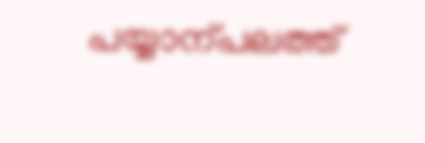പയ്യാന്പലത്ത്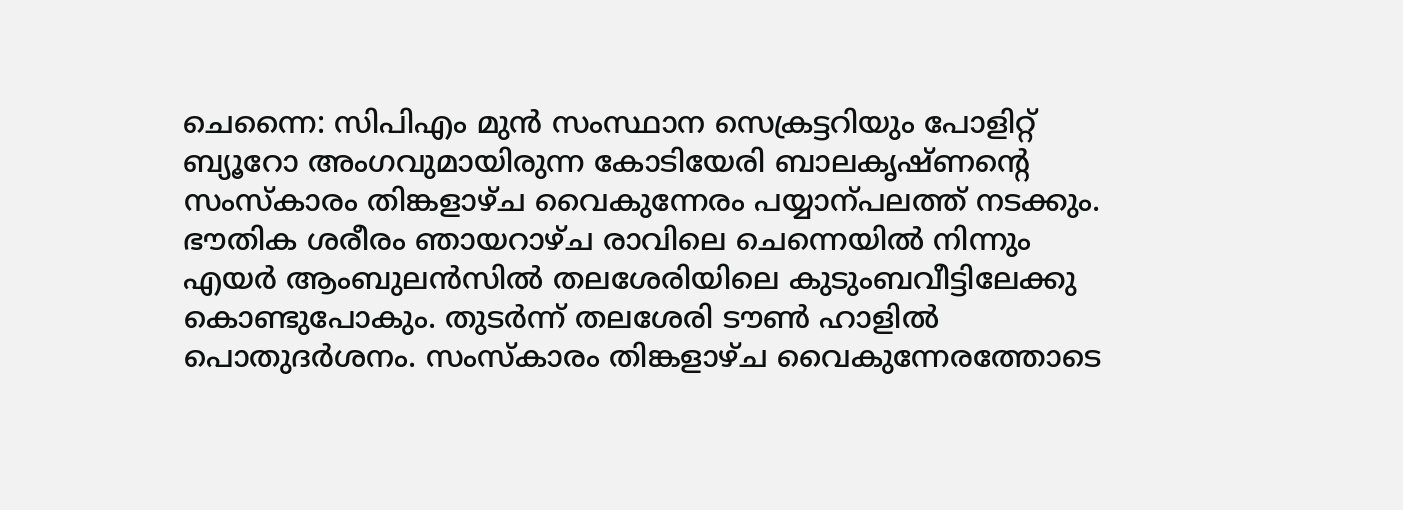ചെന്നൈ: സിപിഎം മുൻ സംസ്ഥാന സെക്രട്ടറിയും പോളിറ്റ് ബ്യൂറോ അംഗവുമായിരുന്ന കോടിയേരി ബാലകൃഷ്ണന്‍റെ സംസ്കാരം തിങ്കളാഴ്ച വൈകുന്നേരം പയ്യാന്പലത്ത് നടക്കും. ഭൗതിക ശരീരം ഞായറാഴ്ച രാവിലെ ചെന്നെയിൽ നിന്നും എയർ ആംബുലൻസിൽ തലശേരിയിലെ കുടുംബവീട്ടിലേക്കു കൊണ്ടുപോകും. തുടർന്ന് തലശേരി ടൗണ്‍ ഹാളിൽ പൊതുദർശനം. സംസ്കാരം തിങ്കളാഴ്ച വൈകുന്നേരത്തോടെ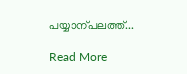പയ്യാന്പലത്ത്...

Read More